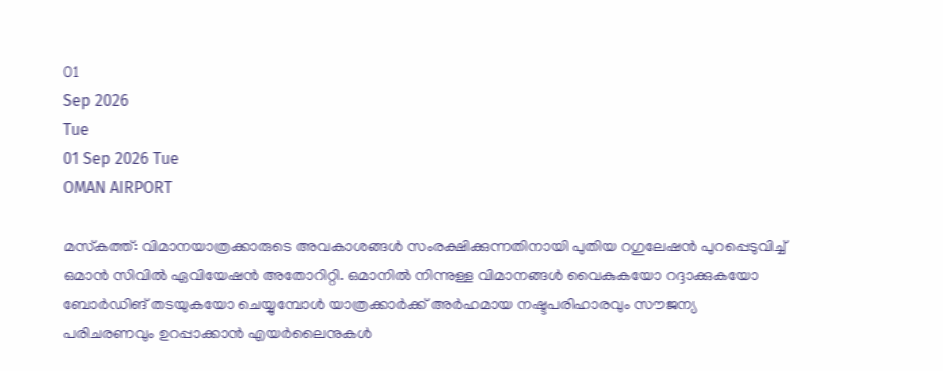01
Sep 2026
Tue
01 Sep 2026 Tue
OMAN AIRPORT

മസ്‌കത്ത്: വിമാനയാത്രക്കാരുടെ അവകാശങ്ങള്‍ സംരക്ഷിക്കുന്നതിനായി പുതിയ റഗുലേഷന്‍ പുറപ്പെടുവിച്ച് ഒമാന്‍ സിവില്‍ ഏവിയേഷന്‍ അതോറിറ്റി. ഒമാനില്‍ നിന്നുള്ള വിമാനങ്ങള്‍ വൈകുകയോ റദ്ദാക്കുകയോ ബോര്‍ഡിങ് തടയുകയോ ചെയ്യുമ്പോള്‍ യാത്രക്കാര്‍ക്ക് അര്‍ഹമായ നഷ്ടപരിഹാരവും സൗജന്യ പരിചരണവും ഉറപ്പാക്കാന്‍ എയര്‍ലൈനുകള്‍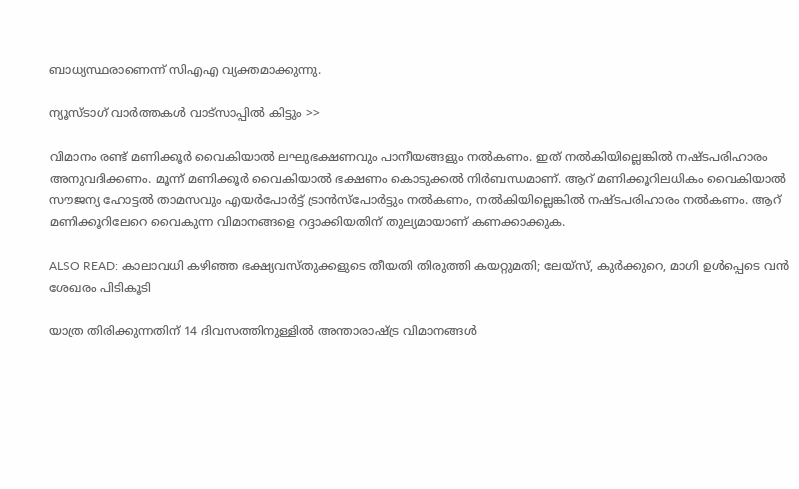ബാധ്യസ്ഥരാണെന്ന് സിഎഎ വ്യക്തമാക്കുന്നു.

ന്യൂസ്ടാഗ് വാര്‍ത്തകള്‍ വാട്‌സാപ്പില്‍ കിട്ടും >>

വിമാനം രണ്ട് മണിക്കൂര്‍ വൈകിയാല്‍ ലഘുഭക്ഷണവും പാനീയങ്ങളും നല്‍കണം. ഇത് നല്‍കിയില്ലെങ്കില്‍ നഷ്ടപരിഹാരം അനുവദിക്കണം. മൂന്ന് മണിക്കൂര്‍ വൈകിയാല്‍ ഭക്ഷണം കൊടുക്കല്‍ നിര്‍ബന്ധമാണ്. ആറ് മണിക്കൂറിലധികം വൈകിയാല്‍ സൗജന്യ ഹോട്ടല്‍ താമസവും എയര്‍പോര്‍ട്ട് ട്രാന്‍സ്പോര്‍ട്ടും നല്‍കണം, നല്‍കിയില്ലെങ്കില്‍ നഷ്ടപരിഹാരം നല്‍കണം. ആറ് മണിക്കൂറിലേറെ വൈകുന്ന വിമാനങ്ങളെ റദ്ദാക്കിയതിന് തുല്യമായാണ് കണക്കാക്കുക.

ALSO READ: കാലാവധി കഴിഞ്ഞ ഭക്ഷ്യവസ്തുക്കളുടെ തീയതി തിരുത്തി കയറ്റുമതി; ലേയ്സ്, കുർക്കുറെ, മാഗി ഉൾപ്പെടെ വൻ ശേഖരം പിടികൂടി

യാത്ര തിരിക്കുന്നതിന് 14 ദിവസത്തിനുള്ളില്‍ അന്താരാഷ്ട്ര വിമാനങ്ങള്‍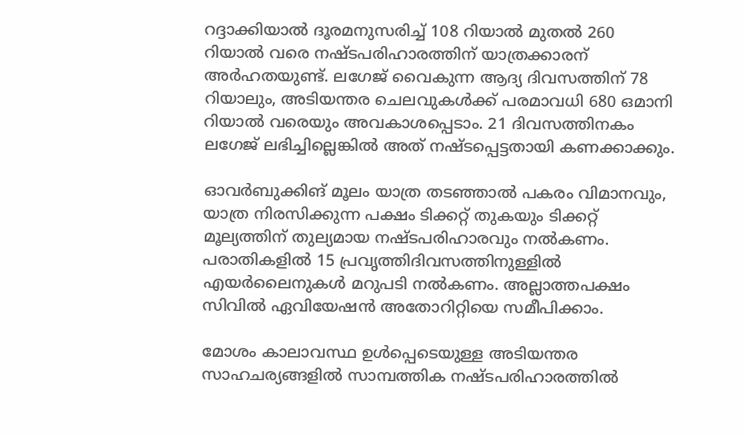റദ്ദാക്കിയാല്‍ ദൂരമനുസരിച്ച് 108 റിയാല്‍ മുതല്‍ 260 റിയാല്‍ വരെ നഷ്ടപരിഹാരത്തിന് യാത്രക്കാരന് അര്‍ഹതയുണ്ട്. ലഗേജ് വൈകുന്ന ആദ്യ ദിവസത്തിന് 78 റിയാലും, അടിയന്തര ചെലവുകള്‍ക്ക് പരമാവധി 680 ഒമാനി റിയാല്‍ വരെയും അവകാശപ്പെടാം. 21 ദിവസത്തിനകം ലഗേജ് ലഭിച്ചില്ലെങ്കില്‍ അത് നഷ്ടപ്പെട്ടതായി കണക്കാക്കും.

ഓവര്‍ബുക്കിങ് മൂലം യാത്ര തടഞ്ഞാല്‍ പകരം വിമാനവും, യാത്ര നിരസിക്കുന്ന പക്ഷം ടിക്കറ്റ് തുകയും ടിക്കറ്റ് മൂല്യത്തിന് തുല്യമായ നഷ്ടപരിഹാരവും നല്‍കണം. പരാതികളില്‍ 15 പ്രവൃത്തിദിവസത്തിനുള്ളില്‍ എയര്‍ലൈനുകള്‍ മറുപടി നല്‍കണം. അല്ലാത്തപക്ഷം സിവില്‍ ഏവിയേഷന്‍ അതോറിറ്റിയെ സമീപിക്കാം.

മോശം കാലാവസ്ഥ ഉള്‍പ്പെടെയുള്ള അടിയന്തര സാഹചര്യങ്ങളില്‍ സാമ്പത്തിക നഷ്ടപരിഹാരത്തില്‍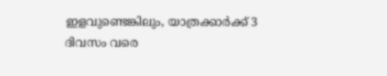ഇളവുണ്ടെങ്കിലും, യാത്രക്കാര്‍ക്ക് 3 ദിവസം വരെ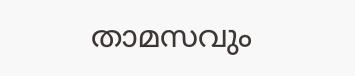താമസവും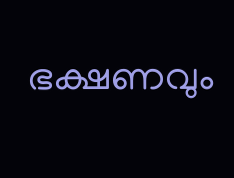ഭക്ഷണവും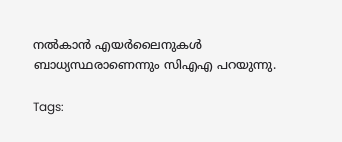നല്‍കാന്‍ എയര്‍ലൈനുകള്‍ ബാധ്യസ്ഥരാണെന്നും സിഎഎ പറയുന്നു.

Tags: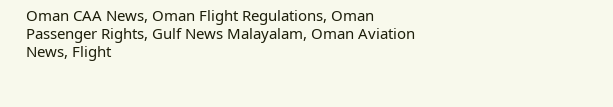Oman CAA News, Oman Flight Regulations, Oman Passenger Rights, Gulf News Malayalam, Oman Aviation News, Flight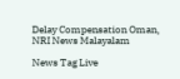Delay Compensation Oman, NRI News Malayalam

News Tag Live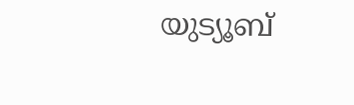യുട്യൂബ്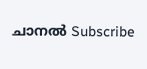ചാനല്‍ Subscribe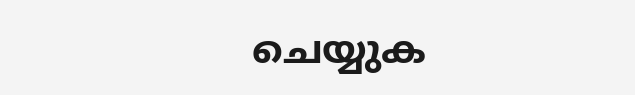ചെയ്യുക